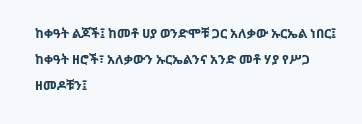ከቀዓት ልጆች፤ ከመቶ ሀያ ወንድሞቹ ጋር አለቃው ኡርኤል ነበር፤
ከቀዓት ዘሮች፣ አለቃውን ኡርኤልንና አንድ መቶ ሃያ የሥጋ ዘመዶቹን፤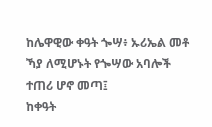ከሌዋዊው ቀዓት ጐሣ፥ ኡሪኤል መቶ ኻያ ለሚሆኑት የጐሣው አባሎች ተጠሪ ሆኖ መጣ፤
ከቀዓት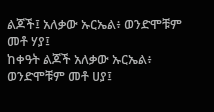ልጆች፤ አለቃው ኡርኤል፥ ወንድሞቹም መቶ ሃያ፤
ከቀዓት ልጆች አለቃው ኡርኤል፥ ወንድሞቹም መቶ ሀያ፤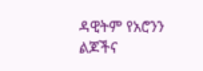ዳዊትም የአሮንን ልጆችና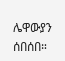ሌዋውያን ሰበሰበ።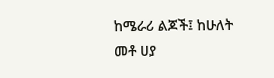ከሜራሪ ልጆች፤ ከሁለት መቶ ሀያ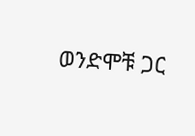ወንድሞቹ ጋር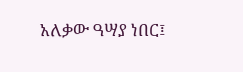አለቃው ዓሣያ ነበር፤